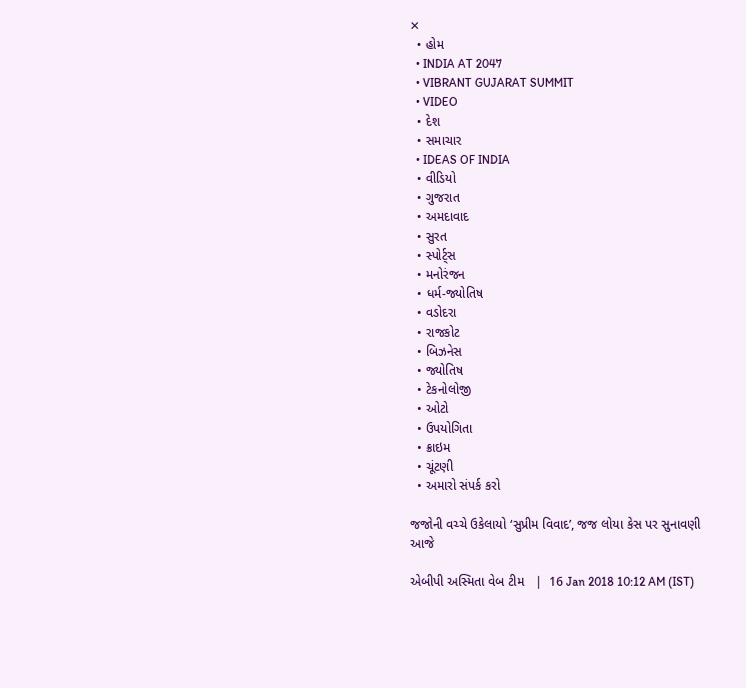✕
  • હોમ
  • INDIA AT 2047
  • VIBRANT GUJARAT SUMMIT
  • VIDEO
  • દેશ
  • સમાચાર
  • IDEAS OF INDIA
  • વીડિયો
  • ગુજરાત
  • અમદાવાદ
  • સુરત
  • સ્પોર્ટ્સ
  • મનોરંજન
  • ધર્મ-જ્યોતિષ
  • વડોદરા
  • રાજકોટ
  • બિઝનેસ
  • જ્યોતિષ
  • ટેકનોલોજી
  • ઓટો
  • ઉપયોગિતા
  • ક્રાઇમ
  • ચૂંટણી
  • અમારો સંપર્ક કરો

જજોની વચ્ચે ઉકેલાયો ‘સુપ્રીમ વિવાદ’, જજ લોયા કેસ પર સુનાવણી આજે

એબીપી અસ્મિતા વેબ ટીમ   |  16 Jan 2018 10:12 AM (IST)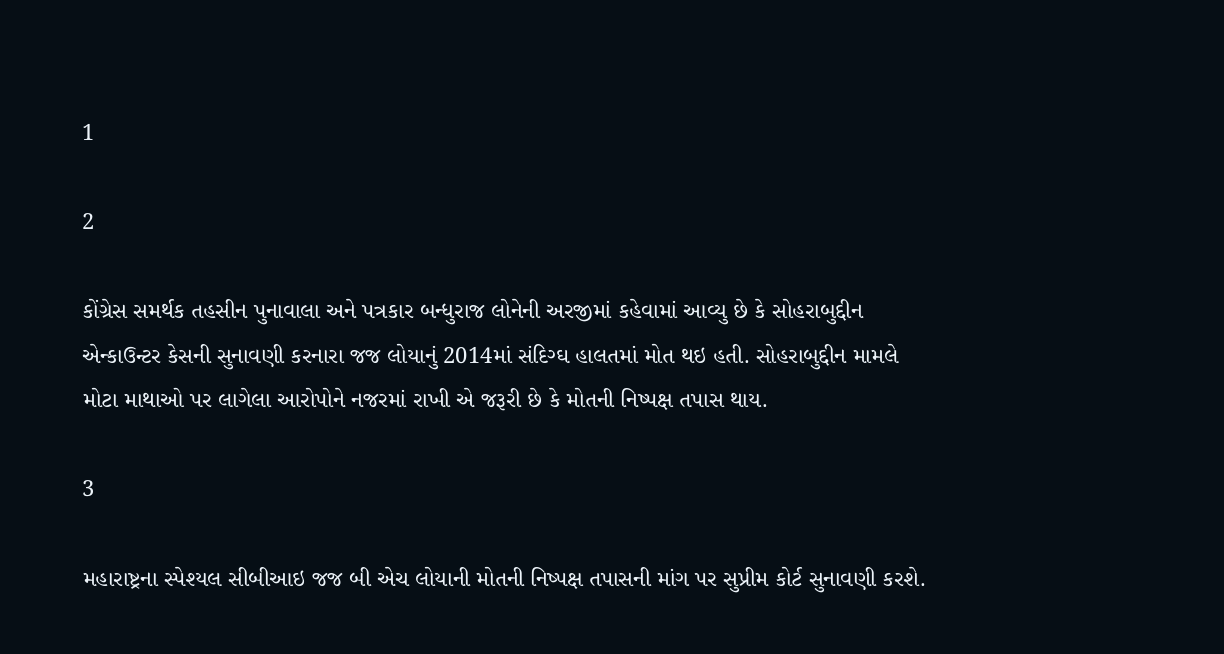1

2

કોંગ્રેસ સમર્થક તહસીન પુનાવાલા અને પત્રકાર બન્ધુરાજ લોનેની અરજીમાં કહેવામાં આવ્યુ છે કે સોહરાબુદ્દીન એન્કાઉન્ટર કેસની સુનાવણી કરનારા જજ લોયાનું 2014માં સંદિગ્ઘ હાલતમાં મોત થઇ હતી. સોહરાબુદ્દીન મામલે મોટા માથાઓ પર લાગેલા આરોપોને નજરમાં રાખી એ જરૂરી છે કે મોતની નિષ્પક્ષ તપાસ થાય.

3

મહારાષ્ટ્રના સ્પેશ્યલ સીબીઆઇ જજ બી એચ લોયાની મોતની નિષ્પક્ષ તપાસની માંગ પર સુપ્રીમ કોર્ટ સુનાવણી કરશે.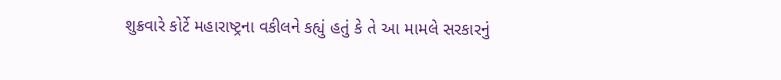શુક્રવારે કોર્ટે મહારાષ્ટ્રના વકીલને કહ્યું હતું કે તે આ મામલે સરકારનું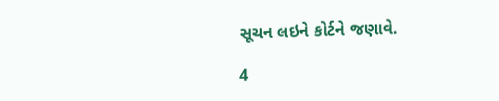સૂચન લઇને કોર્ટને જણાવે.

4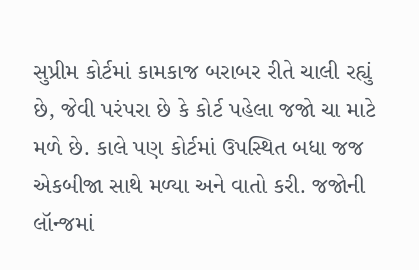સુપ્રીમ કોર્ટમાં કામકાજ બરાબર રીતે ચાલી રહ્યું છે, જેવી પરંપરા છે કે કોર્ટ પહેલા જજો ચા માટે મળે છે. કાલે પણ કોર્ટમાં ઉપસ્થિત બધા જજ એકબીજા સાથે મળ્યા અને વાતો કરી. જજોની લૉન્જમાં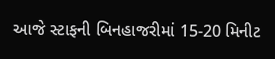આજે સ્ટાફની બિનહાજરીમાં 15-20 મિનીટ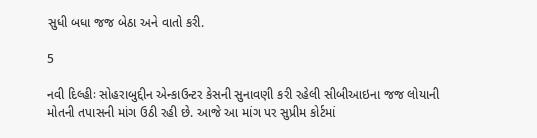સુધી બધા જજ બેઠા અને વાતો કરી.

5

નવી દિલ્હીઃ સોહરાબુદ્દીન એન્કાઉન્ટર કેસની સુનાવણી કરી રહેલી સીબીઆઇના જજ લોયાની મોતની તપાસની માંગ ઉઠી રહી છે. આજે આ માંગ પર સુપ્રીમ કોર્ટમાં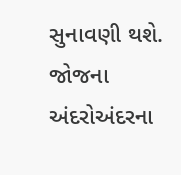સુનાવણી થશે. જોજના અંદરોઅંદરના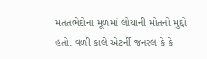મતતભેદોના મૂળમાં લોયાની મોતનો મુદ્દો હતો. વળી કાલે એટર્ની જનરલ કે કે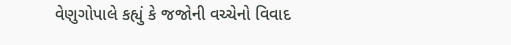વેણુગોપાલે કહ્યું કે જજોની વચ્ચેનો વિવાદ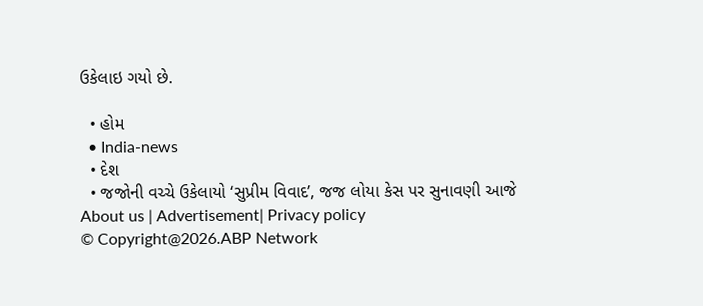ઉકેલાઇ ગયો છે.

  • હોમ
  • India-news
  • દેશ
  • જજોની વચ્ચે ઉકેલાયો ‘સુપ્રીમ વિવાદ’, જજ લોયા કેસ પર સુનાવણી આજે
About us | Advertisement| Privacy policy
© Copyright@2026.ABP Network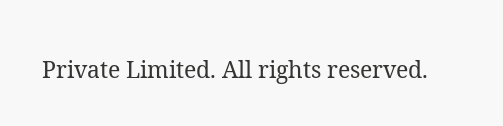Private Limited. All rights reserved.